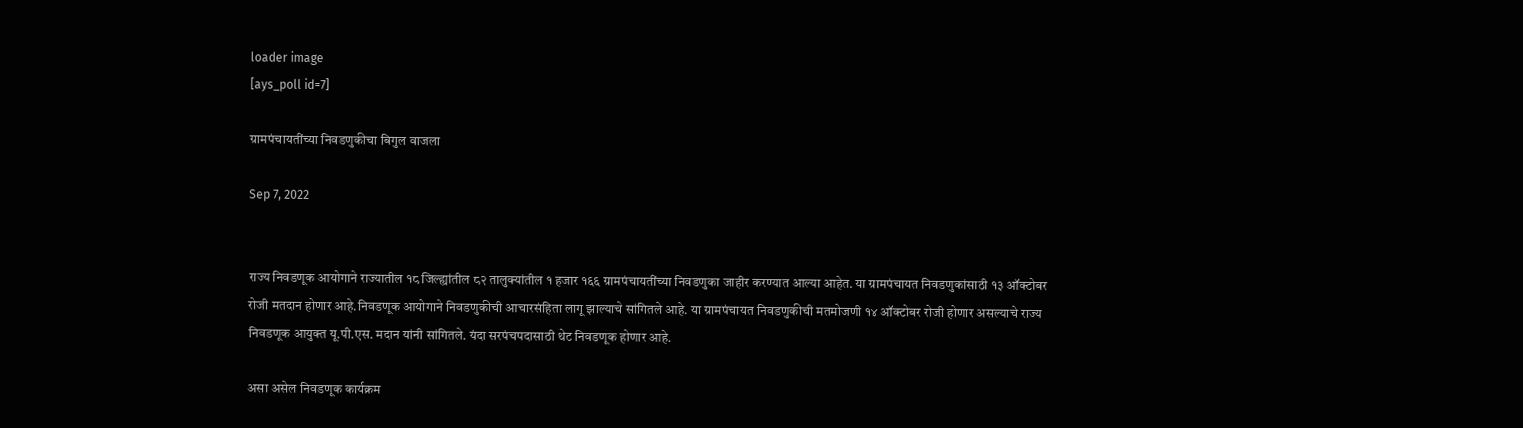loader image
[ays_poll id=7]

ग्रामपंचायतींच्या निवडणुकीचा बिगुल वाजला

Sep 7, 2022


राज्य निवडणूक आयोगाने राज्यातील १८ जिल्ह्यांतील ८२ तालुक्यांतील १ हजार १६६ ग्रामपंचायतींच्या निवडणुका जाहीर करण्यात आल्या आहेत. या ग्रामपंचायत निवडणुकांसाठी १३ ऑक्टोबर रोजी मतदान होणार आहे.निवडणूक आयोगाने निवडणुकीची आचारसंहिता लागू झाल्याचे सांगितले आहे. या ग्रामपंचायत निवडणुकीची मतमोजणी १४ ऑक्टोबर रोजी होणार असल्याचे राज्य निवडणूक आयुक्त यू.पी.एस. मदान यांनी सांगितले. यंदा सरपंचपदासाठी थेट निवडणूक होणार आहे.

असा असेल निवडणूक कार्यक्रम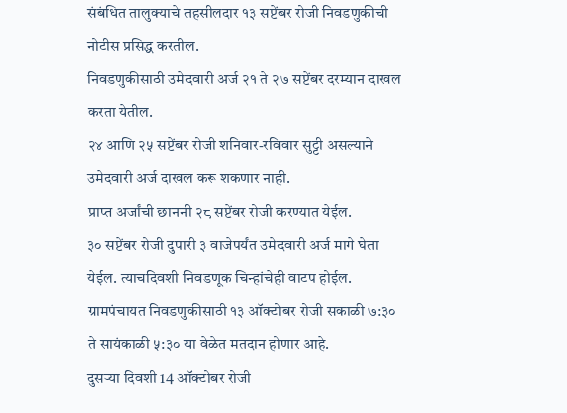संबंधित तालुक्याचे तहसीलदार १३ सप्टेंबर रोजी निवडणुकीची नोटीस प्रसिद्ध करतील.
निवडणुकीसाठी उमेदवारी अर्ज २१ ते २७ सप्टेंबर दरम्यान दाखल करता येतील.
२४ आणि २५ सप्टेंबर रोजी शनिवार-रविवार सुट्टी असल्याने उमेदवारी अर्ज दाखल करू शकणार नाही.
प्राप्त अर्जांची छाननी २८ सप्टेंबर रोजी करण्यात येईल.
३० सप्टेंबर रोजी दुपारी ३ वाजेपर्यंत उमेदवारी अर्ज मागे घेता येईल. त्याचदिवशी निवडणूक चिन्हांचेही वाटप होईल.
ग्रामपंचायत निवडणुकीसाठी १३ ऑक्टोबर रोजी सकाळी ७:३० ते सायंकाळी ५:३० या वेळेत मतदान होणार आहे.
दुसऱ्या दिवशी 14 ऑक्टोबर रोजी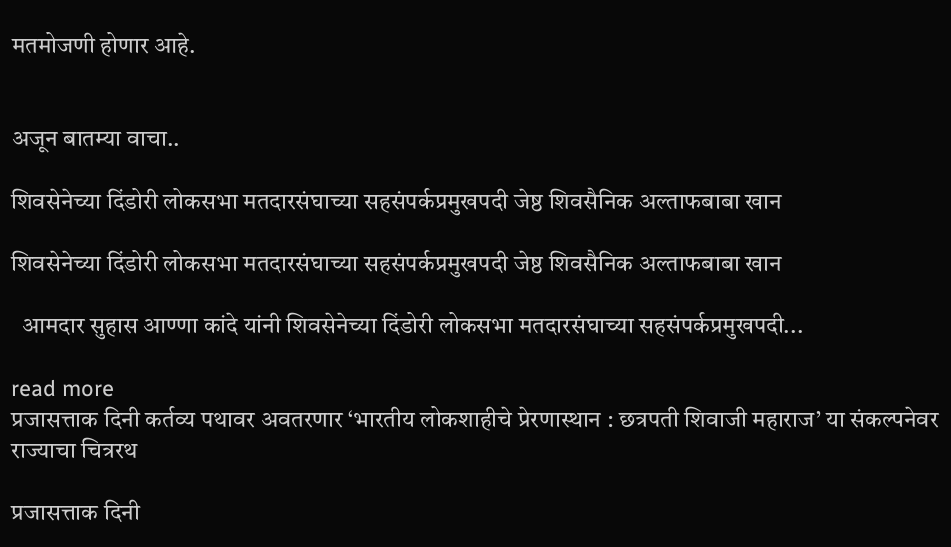मतमोजणी होणार आहे.


अजून बातम्या वाचा..

शिवसेनेच्या दिंडोरी लोकसभा मतदारसंघाच्या सहसंपर्कप्रमुखपदी जेष्ठ शिवसैनिक अल्ताफबाबा खान

शिवसेनेच्या दिंडोरी लोकसभा मतदारसंघाच्या सहसंपर्कप्रमुखपदी जेष्ठ शिवसैनिक अल्ताफबाबा खान

  आमदार सुहास आण्णा कांदे यांनी शिवसेनेच्या दिंडोरी लोकसभा मतदारसंघाच्या सहसंपर्कप्रमुखपदी...

read more
प्रजासत्ताक दिनी कर्तव्य पथावर अवतरणार ‘भारतीय लोकशाहीचे प्रेरणास्थान : छत्रपती शिवाजी महाराज’ या संकल्पनेवर राज्याचा चित्ररथ

प्रजासत्ताक दिनी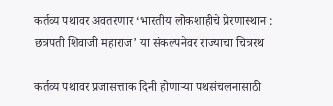कर्तव्य पथावर अवतरणार ‘भारतीय लोकशाहीचे प्रेरणास्थान : छत्रपती शिवाजी महाराज’ या संकल्पनेवर राज्याचा चित्ररथ

कर्तव्य पथावर प्रजासत्ताक दिनी होणाऱ्या पथसंचलनासाठी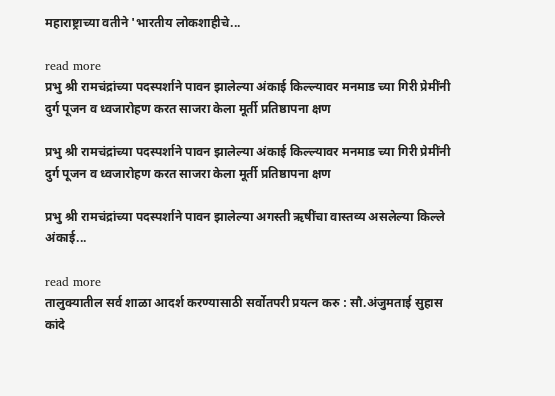महाराष्ट्राच्या वतीने 'भारतीय लोकशाहीचे...

read more
प्रभु श्री रामचंद्रांच्या पदस्पर्शाने पावन झालेल्या अंकाई किल्ल्यावर मनमाड च्या गिरी प्रेमींनी दुर्ग पूजन व ध्वजारोहण करत साजरा केला मूर्ती प्रतिष्ठापना क्षण

प्रभु श्री रामचंद्रांच्या पदस्पर्शाने पावन झालेल्या अंकाई किल्ल्यावर मनमाड च्या गिरी प्रेमींनी दुर्ग पूजन व ध्वजारोहण करत साजरा केला मूर्ती प्रतिष्ठापना क्षण

प्रभु श्री रामचंद्रांच्या पदस्पर्शाने पावन झालेल्या अगस्ती ऋषींचा वास्तव्य असलेल्या किल्ले अंकाई...

read more
तालुक्यातील सर्व शाळा आदर्श करण्यासाठी सर्वोतपरी प्रयत्न करु : सौ.अंजुमताई सुहास कांदे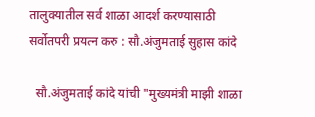तालुक्यातील सर्व शाळा आदर्श करण्यासाठी सर्वोतपरी प्रयत्न करु : सौ.अंजुमताई सुहास कांदे

  सौ.अंजुमताई कांदे यांची "मुख्यमंत्री माझी शाळा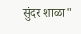सुंदर शाळा"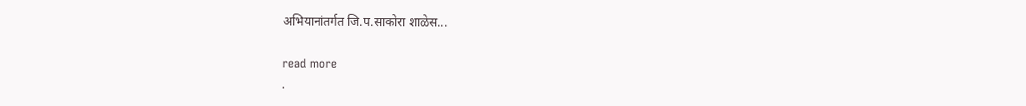अभियानांतर्गत जि.प.साकोरा शाळेस...

read more
.